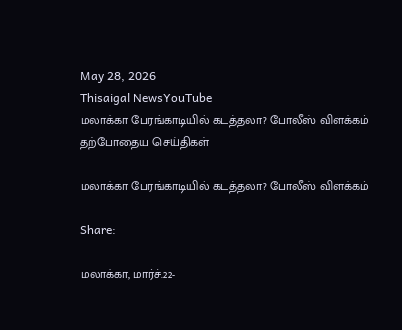May 28, 2026
Thisaigal NewsYouTube
மலாக்கா பேரங்காடியில் கடத்தலா? போலீஸ் விளக்கம்
தற்போதைய செய்திகள்

மலாக்கா பேரங்காடியில் கடத்தலா? போலீஸ் விளக்கம்

Share:

மலாக்கா, மார்ச்.22-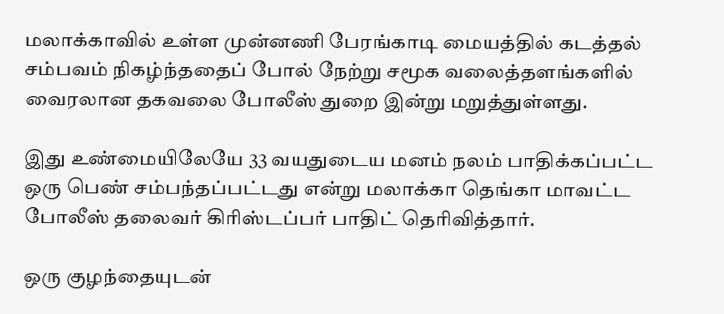மலாக்காவில் உள்ள முன்னணி பேரங்காடி மையத்தில் கடத்தல் சம்பவம் நிகழ்ந்ததைப் போல் நேற்று சமூக வலைத்தளங்களில் வைரலான தகவலை போலீஸ் துறை இன்று மறுத்துள்ளது.

இது உண்மையிலேயே 33 வயதுடைய மனம் நலம் பாதிக்கப்பட்ட ஒரு பெண் சம்பந்தப்பட்டது என்று மலாக்கா தெங்கா மாவட்ட போலீஸ் தலைவர் கிரிஸ்டப்பர் பாதிட் தெரிவித்தார்.

ஒரு குழந்தையுடன்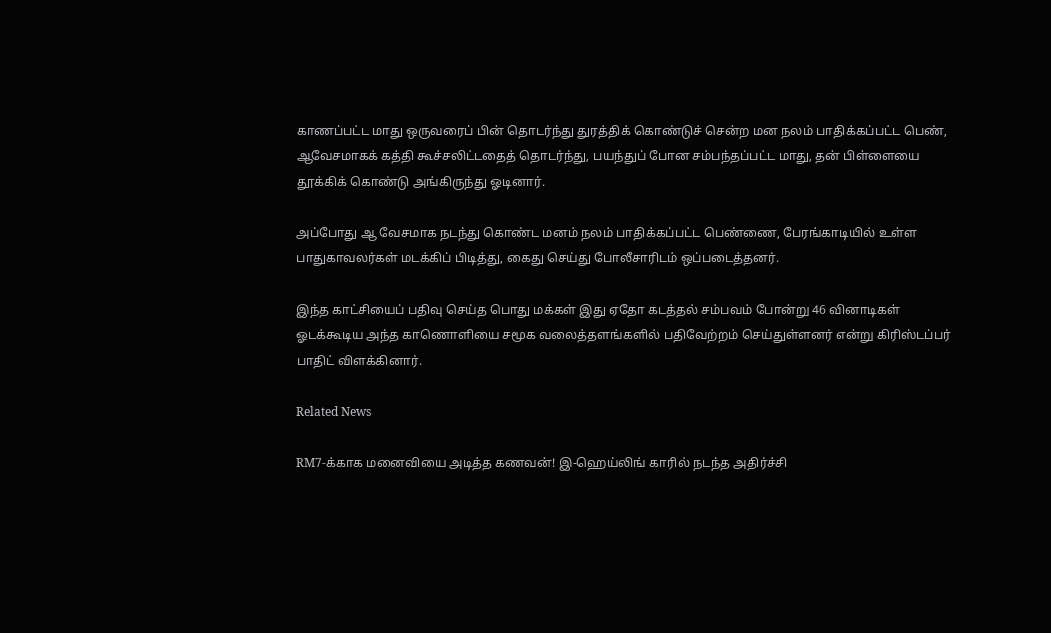காணப்பட்ட மாது ஒருவரைப் பின் தொடர்ந்து துரத்திக் கொண்டுச் சென்ற மன நலம் பாதிக்கப்பட்ட பெண், ஆவேசமாகக் கத்தி கூச்சலிட்டதைத் தொடர்ந்து, பயந்துப் போன சம்பந்தப்பட்ட மாது, தன் பிள்ளையை தூக்கிக் கொண்டு அங்கிருந்து ஓடினார்.

அப்போது ஆ வேசமாக நடந்து கொண்ட மனம் நலம் பாதிக்கப்பட்ட பெண்ணை, பேரங்காடியில் உள்ள பாதுகாவலர்கள் மடக்கிப் பிடித்து, கைது செய்து போலீசாரிடம் ஒப்படைத்தனர்.

இந்த காட்சியைப் பதிவு செய்த பொது மக்கள் இது ஏதோ கடத்தல் சம்பவம் போன்று 46 வினாடிகள் ஓடக்கூடிய அந்த காணொளியை சமூக வலைத்தளங்களில் பதிவேற்றம் செய்துள்ளனர் என்று கிரிஸ்டப்பர் பாதிட் விளக்கினார்.

Related News

RM7-க்காக மனைவியை அடித்த கணவன்! இ-ஹெய்லிங் காரில் நடந்த அதிர்ச்சி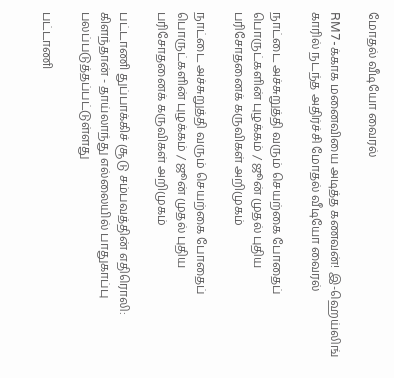மோதல் வீடியோ வைரல்

RM7-க்காக மனைவியை அடித்த கணவன்! இ-ஹெய்லிங் காரில் நடந்த அதிர்ச்சி மோதல் வீடியோ வைரல்

நாட்டை அச்சுறுத்தி வரும் செயற்கை போதைப் பொருட்களின் புழக்கம் / ஜூன் முதல் புதிய பரிசோதனைக் கருவிகள் அறிமுகம்

நாட்டை அச்சுறுத்தி வரும் செயற்கை போதைப் பொருட்களின் புழக்கம் / ஜூன் முதல் புதிய பரிசோதனைக் கருவிகள் அறிமுகம்

பட்டாணி துப்பாக்கிச் சூடு சம்பவத்தின் எதிரொலி: கிளந்தான் - தாய்லாந்து எல்லையில் பாதுகாப்பு பலப்படுத்தப்பட்டுள்ளது

பட்டாணி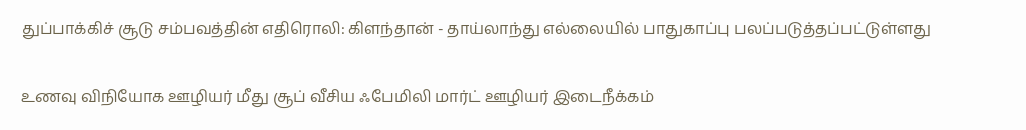துப்பாக்கிச் சூடு சம்பவத்தின் எதிரொலி: கிளந்தான் - தாய்லாந்து எல்லையில் பாதுகாப்பு பலப்படுத்தப்பட்டுள்ளது

உணவு விநியோக ஊழியர் மீது சூப் வீசிய ஃபேமிலி மார்ட் ஊழியர் இடைநீக்கம்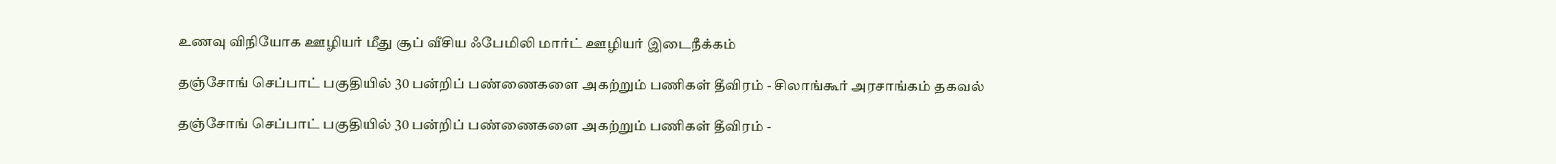உணவு விநியோக ஊழியர் மீது சூப் வீசிய ஃபேமிலி மார்ட் ஊழியர் இடைநீக்கம்

தஞ்சோங் செப்பாட் பகுதியில் 30 பன்றிப் பண்ணைகளை அகற்றும் பணிகள் தீவிரம் - சிலாங்கூர் அரசாங்கம் தகவல்

தஞ்சோங் செப்பாட் பகுதியில் 30 பன்றிப் பண்ணைகளை அகற்றும் பணிகள் தீவிரம் -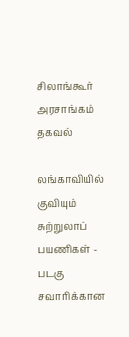சிலாங்கூர் அரசாங்கம் தகவல்

லங்காவியில் குவியும் சுற்றுலாப் பயணிகள் - படகு சவாரிக்கான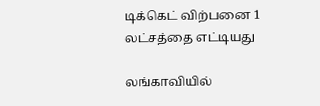டிக்கெட் விற்பனை 1 லட்சத்தை எட்டியது

லங்காவியில்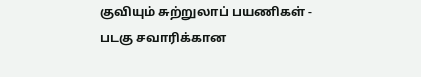குவியும் சுற்றுலாப் பயணிகள் - படகு சவாரிக்கான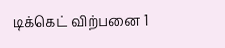டிக்கெட் விற்பனை 1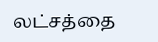லட்சத்தை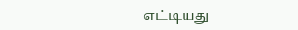எட்டியது